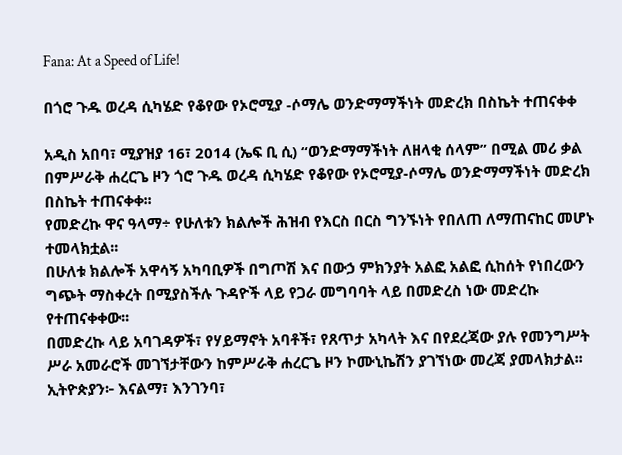Fana: At a Speed of Life!

በጎሮ ጉዱ ወረዳ ሲካሄድ የቆየው የኦሮሚያ -ሶማሌ ወንድማማችነት መድረክ በስኬት ተጠናቀቀ

አዲስ አበባ፣ ሚያዝያ 16፣ 2014 (ኤፍ ቢ ሲ) “ወንድማማችነት ለዘላቂ ሰላም” በሚል መሪ ቃል በምሥራቅ ሐረርጌ ዞን ጎሮ ጉዱ ወረዳ ሲካሄድ የቆየው የኦሮሚያ-ሶማሌ ወንድማማችነት መድረክ በስኬት ተጠናቀቀ፡፡
የመድረኩ ዋና ዓላማ÷ የሁለቱን ክልሎች ሕዝብ የእርስ በርስ ግንኙነት የበለጠ ለማጠናከር መሆኑ ተመላክቷል፡፡
በሁለቱ ክልሎች አዋሳኝ አካባቢዎች በግጦሽ እና በውኃ ምክንያት አልፎ አልፎ ሲከሰት የነበረውን ግጭት ማስቀረት በሚያስችሉ ጉዳዮች ላይ የጋራ መግባባት ላይ በመድረስ ነው መድረኩ የተጠናቀቀው፡፡
በመድረኩ ላይ አባገዳዎች፣ የሃይማኖት አባቶች፣ የጸጥታ አካላት እና በየደረጃው ያሉ የመንግሥት ሥራ አመራሮች መገኘታቸውን ከምሥራቅ ሐረርጌ ዞን ኮሙኒኬሽን ያገኘነው መረጃ ያመላክታል፡፡
ኢትዮጵያን፦ እናልማ፣ እንገንባ፣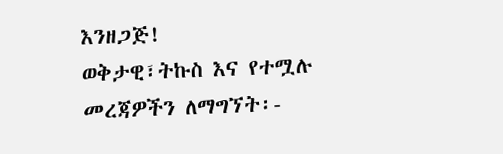እንዘጋጅ!
ወቅታዊ፣ትኩስ እና የተሟሉ መረጃዎችን ለማግኘት፡-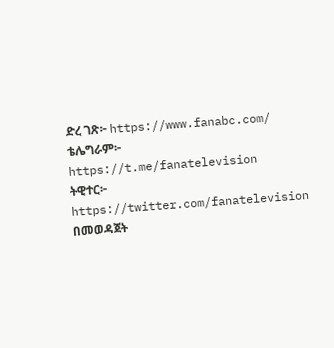ድረ ገጽ፦ https://www.fanabc.com/
ቴሌግራም፦ https://t.me/fanatelevision
ትዊተር፦ https://twitter.com/fanatelevision በመወዳጀት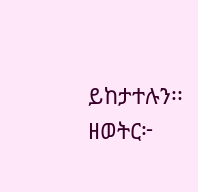ይከታተሉን፡፡
ዘወትር፦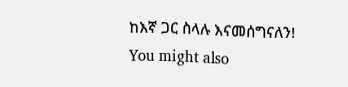ከእኛ ጋር ስላሉ እናመሰግናለን!
You might also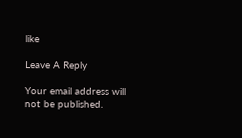like

Leave A Reply

Your email address will not be published.